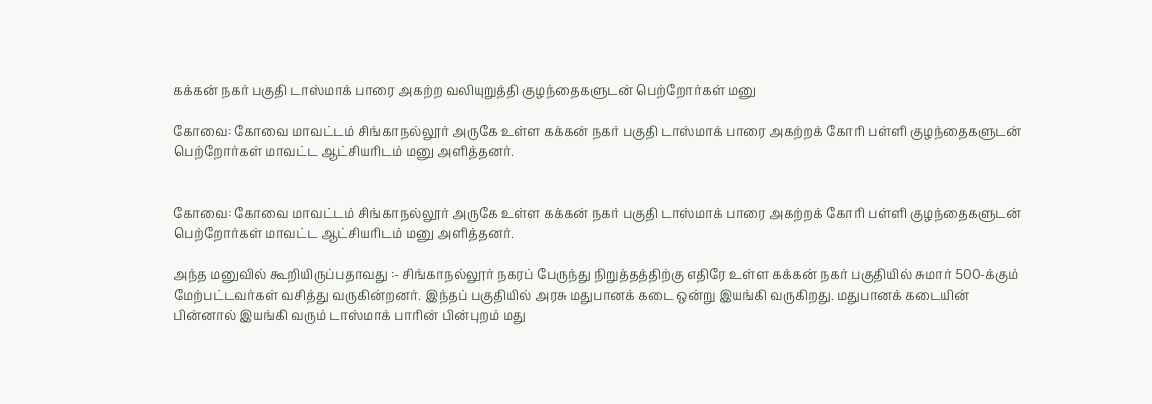கக்கன் நகர் பகுதி டாஸ்மாக் பாரை அகற்ற வலியுறுத்தி குழந்தைகளுடன் பெற்றோர்கள் மனு

கோவை: கோவை மாவட்டம் சிங்காநல்லூர் அருகே உள்ள கக்கன் நகர் பகுதி டாஸ்மாக் பாரை அகற்றக் கோரி பள்ளி குழந்தைகளுடன் பெற்றோர்கள் மாவட்ட ஆட்சியரிடம் மனு அளித்தனர்.


கோவை: கோவை மாவட்டம் சிங்காநல்லூர் அருகே உள்ள கக்கன் நகர் பகுதி டாஸ்மாக் பாரை அகற்றக் கோரி பள்ளி குழந்தைகளுடன் பெற்றோர்கள் மாவட்ட ஆட்சியரிடம் மனு அளித்தனர்.

அந்த மனுவில் கூறியிருப்பதாவது :- சிங்காநல்லூர் நகரப் பேருந்து நிறுத்தத்திற்கு எதிரே உள்ள கக்கன் நகர் பகுதியில் சுமார் 500-க்கும் மேற்பட்டவர்கள் வசித்து வருகின்றனர். இந்தப் பகுதியில் அரசு மதுபானக் கடை ஒன்று இயங்கி வருகிறது. மதுபானக் கடையின் பின்னால் இயங்கி வரும் டாஸ்மாக் பாரின் பின்புறம் மது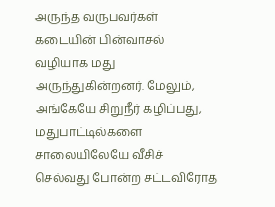அருந்த வருபவர்கள் கடையின் பின்வாசல் வழியாக மது அருந்துகின்றனர். மேலும், அங்கேயே சிறுநீர் கழிப்பது, மதுபாட்டில்களை சாலையிலேயே வீசிச் செல்வது போன்ற சட்டவிரோத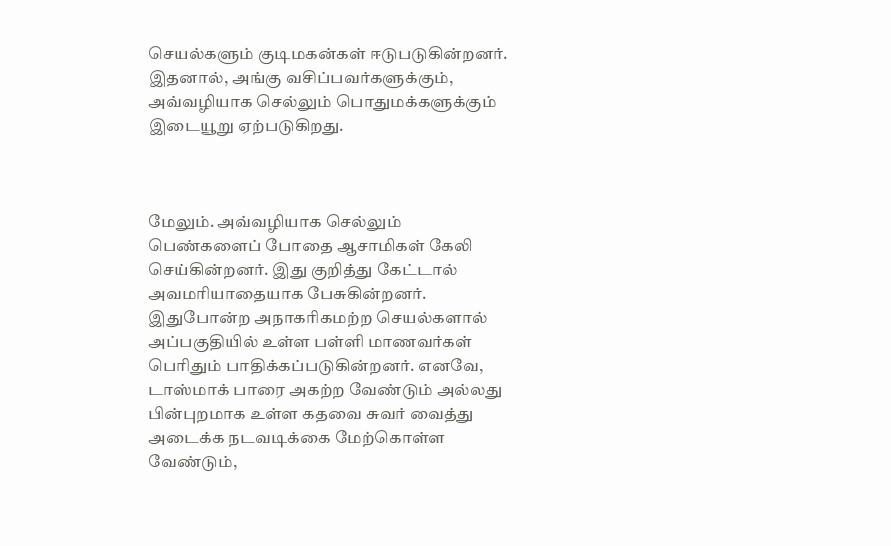செயல்களும் குடிமகன்கள் ஈடுபடுகின்றனர். இதனால், அங்கு வசிப்பவர்களுக்கும், அவ்வழியாக செல்லும் பொதுமக்களுக்கும் இடையூறு ஏற்படுகிறது.



மேலும். அவ்வழியாக செல்லும் பெண்களைப் போதை ஆசாமிகள் கேலி செய்கின்றனர். இது குறித்து கேட்டால் அவமரியாதையாக பேசுகின்றனர். இதுபோன்ற அநாகரிகமற்ற செயல்களால் அப்பகுதியில் உள்ள பள்ளி மாணவர்கள் பெரிதும் பாதிக்கப்படுகின்றனர். எனவே, டாஸ்மாக் பாரை அகற்ற வேண்டும் அல்லது பின்புறமாக உள்ள கதவை சுவர் வைத்து அடைக்க நடவடிக்கை மேற்கொள்ள வேண்டும்,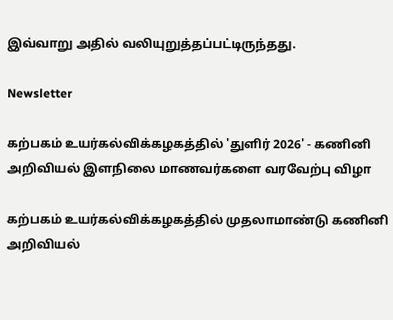இவ்வாறு அதில் வலியுறுத்தப்பட்டிருந்தது.

Newsletter

கற்பகம் உயர்கல்விக்கழகத்தில் 'துளிர் 2026' - கணினி அறிவியல் இளநிலை மாணவர்களை வரவேற்பு விழா

கற்பகம் உயர்கல்விக்கழகத்தில் முதலாமாண்டு கணினி அறிவியல்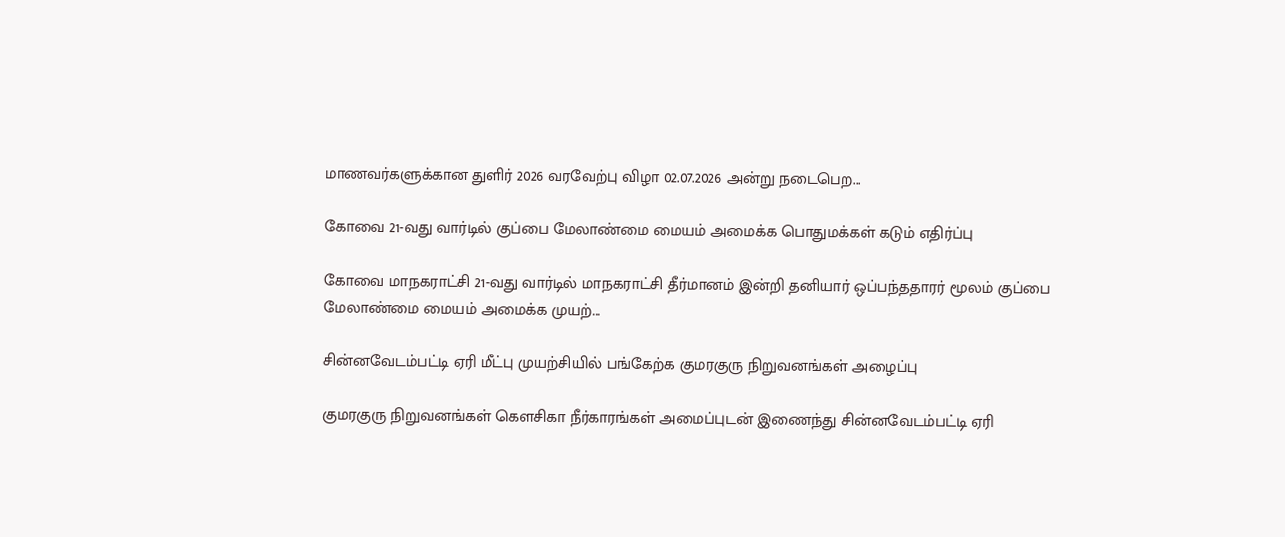மாணவர்களுக்கான துளிர் 2026 வரவேற்பு விழா 02.07.2026 அன்று நடைபெற...

கோவை 21-வது வார்டில் குப்பை மேலாண்மை மையம் அமைக்க பொதுமக்கள் கடும் எதிர்ப்பு

கோவை மாநகராட்சி 21-வது வார்டில் மாநகராட்சி தீர்மானம் இன்றி தனியார் ஒப்பந்ததாரர் மூலம் குப்பை மேலாண்மை மையம் அமைக்க முயற்...

சின்னவேடம்பட்டி ஏரி மீட்பு முயற்சியில் பங்கேற்க குமரகுரு நிறுவனங்கள் அழைப்பு

குமரகுரு நிறுவனங்கள் கெளசிகா நீர்காரங்கள் அமைப்புடன் இணைந்து சின்னவேடம்பட்டி ஏரி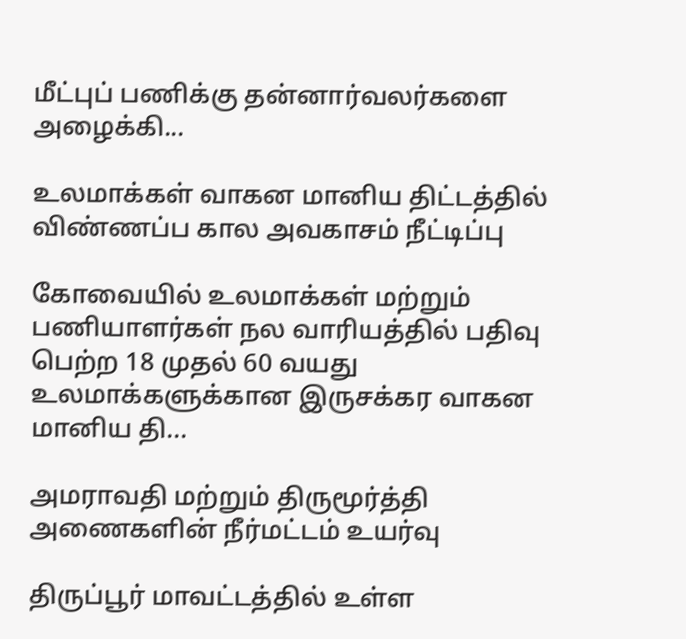மீட்புப் பணிக்கு தன்னார்வலர்களை அழைக்கி...

உலமாக்கள் வாகன மானிய திட்டத்தில் விண்ணப்ப கால அவகாசம் நீட்டிப்பு

கோவையில் உலமாக்கள் மற்றும் பணியாளர்கள் நல வாரியத்தில் பதிவு பெற்ற 18 முதல் 60 வயது உலமாக்களுக்கான இருசக்கர வாகன மானிய தி...

அமராவதி மற்றும் திருமூர்த்தி அணைகளின் நீர்மட்டம் உயர்வு

திருப்பூர் மாவட்டத்தில் உள்ள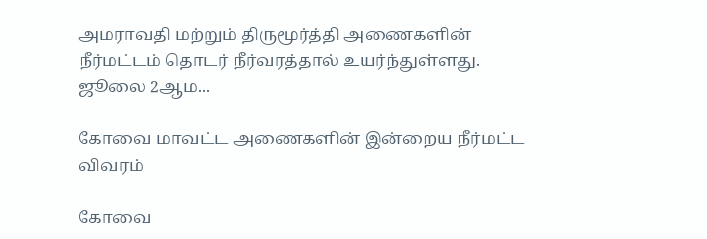அமராவதி மற்றும் திருமூர்த்தி அணைகளின் நீர்மட்டம் தொடர் நீர்வரத்தால் உயர்ந்துள்ளது. ஜூலை 2ஆம...

கோவை மாவட்ட அணைகளின் இன்றைய நீர்மட்ட விவரம்

கோவை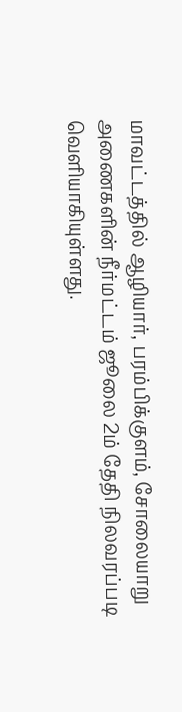மாவட்டத்தில் ஆழியார், பரம்பிக்குளம், சோலையாறு அணைகளின் நீர்மட்டம் ஜூலை 2ம் தேதி நிலவரப்படி வெளியாகியுள்ளது.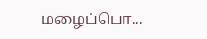மழைப்பொ...